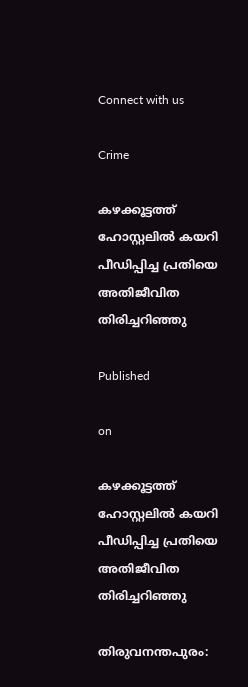Connect with us

Crime

കഴക്കൂട്ടത്ത് ഹോസ്റ്റലിൽ കയറി പീഡിപ്പിച്ച പ്രതിയെ അതിജീവിത തിരിച്ചറിഞ്ഞു

Published

on

കഴക്കൂട്ടത്ത് ഹോസ്റ്റലിൽ കയറി പീഡിപ്പിച്ച പ്രതിയെ അതിജീവിത തിരിച്ചറിഞ്ഞു

തിരുവനന്തപുരം: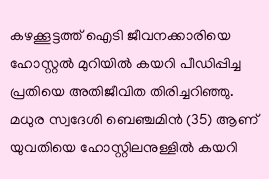കഴക്കൂട്ടത്ത് ഐടി ജീവനക്കാരിയെ ഹോസ്റ്റല്‍ മുറിയിൽ കയറി പീഡിപ്പിച്ച പ്രതിയെ അതിജീവിത തിരിച്ചറിഞ്ഞു. മധുര സ്വദേശി ബെഞ്ചമിന്‍ (35) ആണ് യുവതിയെ ഹോസ്റ്റിലനുള്ളില്‍ കയറി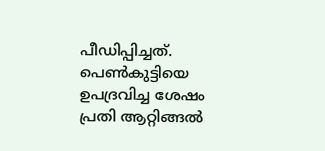പീഡിപ്പിച്ചത്. പെണ്‍കുട്ടിയെ ഉപദ്രവിച്ച ശേഷം പ്രതി ആറ്റിങ്ങല്‍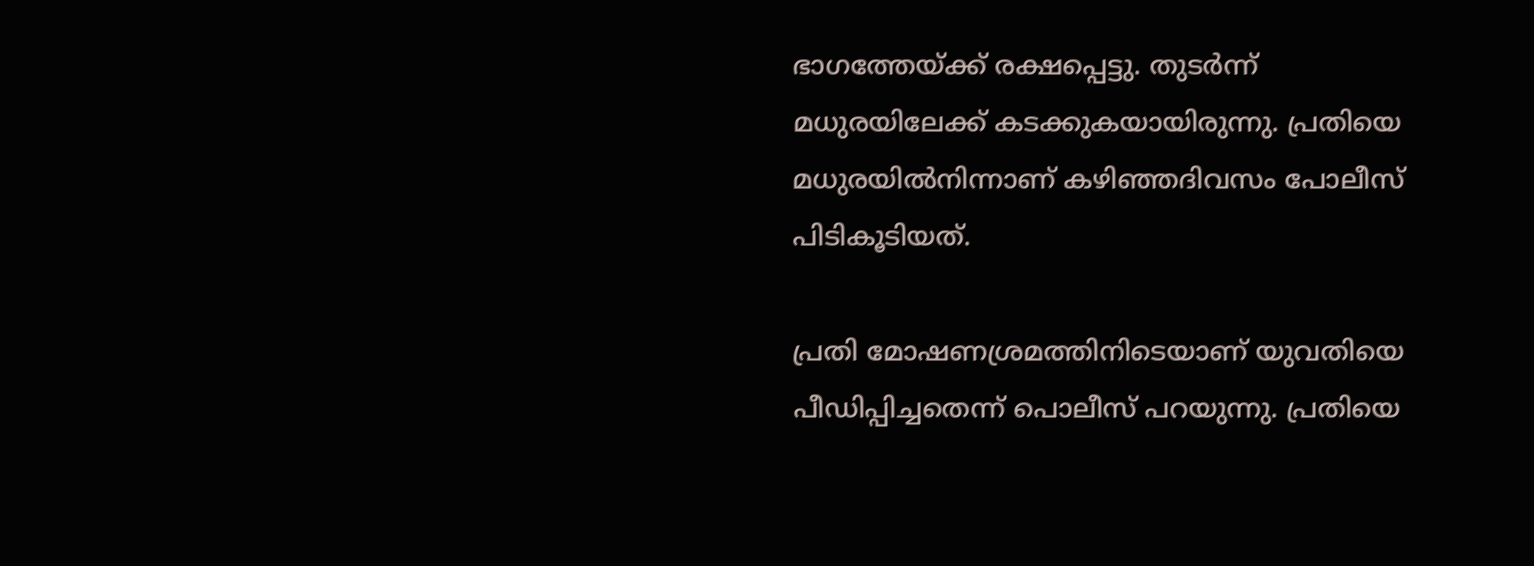ഭാഗത്തേയ്ക്ക് രക്ഷപ്പെട്ടു. തുടര്‍ന്ന് മധുരയിലേക്ക് കടക്കുകയായിരുന്നു. പ്രതിയെ മധുരയില്‍നിന്നാണ് കഴിഞ്ഞദിവസം പോലീസ് പിടികൂടിയത്.

പ്രതി മോഷണശ്രമത്തിനിടെയാണ് യുവതിയെ പീഡിപ്പിച്ചതെന്ന് പൊലീസ് പറയുന്നു. പ്രതിയെ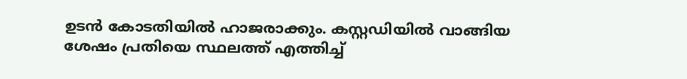ഉടന്‍ കോടതിയില്‍ ഹാജരാക്കും. കസ്റ്റഡിയില്‍ വാങ്ങിയ ശേഷം പ്രതിയെ സ്ഥലത്ത് എത്തിച്ച്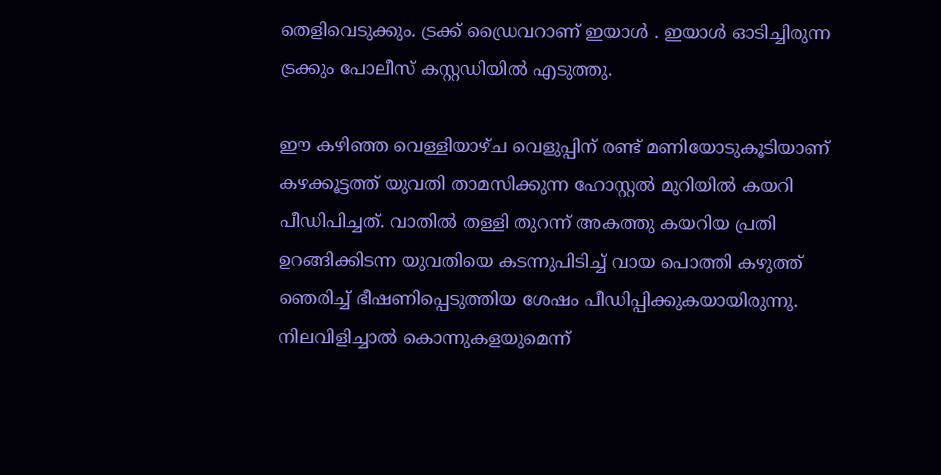തെളിവെടുക്കും. ട്രക്ക് ഡ്രൈവറാണ് ഇയാൾ . ഇയാള്‍ ഓടിച്ചിരുന്ന ട്രക്കും പോലീസ് കസ്റ്റഡിയില്‍ എടുത്തു.

ഈ കഴിഞ്ഞ വെള്ളിയാഴ്ച വെളുപ്പിന് രണ്ട് മണിയോടുകൂടിയാണ് കഴക്കൂട്ടത്ത് യുവതി താമസിക്കുന്ന ഹോസ്റ്റല്‍ മുറിയില്‍ കയറി പീഡിപിച്ചത്. വാതില്‍ തള്ളി തുറന്ന് അകത്തു കയറിയ പ്രതി ഉറങ്ങിക്കിടന്ന യുവതിയെ കടന്നുപിടിച്ച് വായ പൊത്തി കഴുത്ത് ഞെരിച്ച് ഭീഷണിപ്പെടുത്തിയ ശേഷം പീഡിപ്പിക്കുകയായിരുന്നു. നിലവിളിച്ചാല്‍ കൊന്നുകളയുമെന്ന്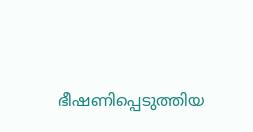ഭീഷണിപ്പെടുത്തിയ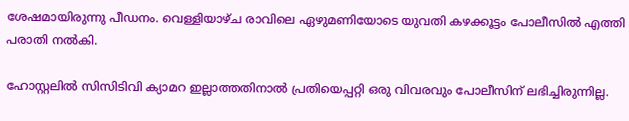ശേഷമായിരുന്നു പീഡനം. വെള്ളിയാഴ്ച രാവിലെ ഏഴുമണിയോടെ യുവതി കഴക്കൂട്ടം പോലീസില്‍ എത്തി പരാതി നല്‍കി.

ഹോസ്റ്റലില്‍ സിസിടിവി ക്യാമറ ഇല്ലാത്തതിനാല്‍ പ്രതിയെപ്പറ്റി ഒരു വിവരവും പോലീസിന് ലഭിച്ചിരുന്നില്ല.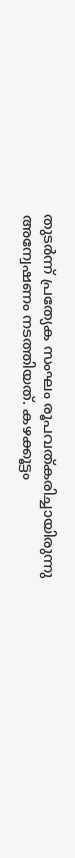തുടര്‍ന്ന് പ്രത്യേക സംഘം രൂപവത്കരിച്ചായിരുന്നു അന്വേഷണം നടത്തിയത്. കഴക്കൂട്ടം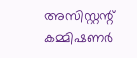അസിസ്റ്റന്റ് കമ്മിഷണര്‍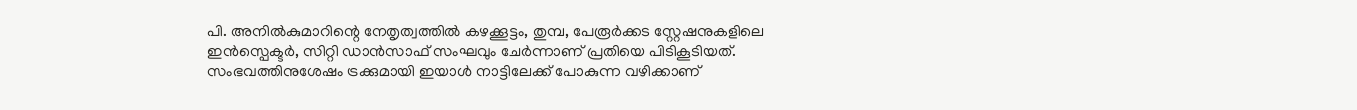പി. അനില്‍കുമാറിന്റെ നേതൃത്വത്തില്‍ കഴക്കൂട്ടം, തുമ്പ, പേരൂര്‍ക്കട സ്റ്റേഷനുകളിലെ ഇന്‍സ്പെക്ടര്‍, സിറ്റി ഡാന്‍സാഫ് സംഘവും ചേര്‍ന്നാണ് പ്രതിയെ പിടികൂടിയത്. സംഭവത്തിനുശേഷം ട്രക്കുമായി ഇയാള്‍ നാട്ടിലേക്ക് പോകുന്ന വഴിക്കാണ്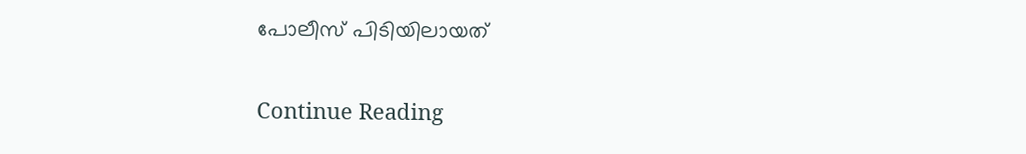പോലീസ് പിടിയിലായത്

Continue Reading